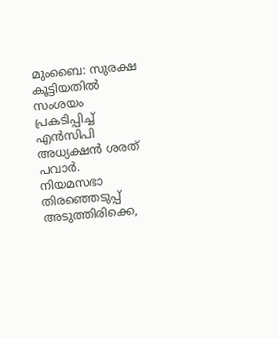മുംബൈ: സുരക്ഷ കൂട്ടിയതിൽ സംശയം പ്രകടിപ്പിച്ച് എൻസിപി അധ്യക്ഷൻ ശരത് പവാർ. നിയമസഭാ തിരഞ്ഞെടുപ്പ് അടുത്തിരിക്കെ,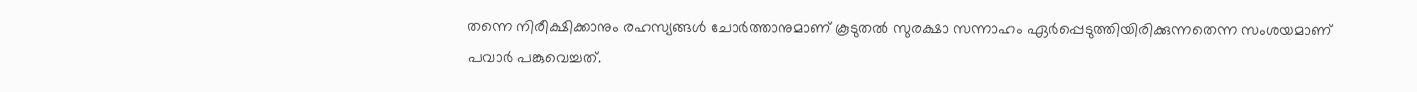തന്നെ നിരീക്ഷിക്കാനും രഹസ്യങ്ങൾ ചോർത്താനുമാണ് കൂടുതൽ സുരക്ഷാ സന്നാഹം ഏർപ്പെടുത്തിയിരിക്കുന്നതെന്ന സംശയമാണ് പവാർ പങ്കുവെച്ചത്.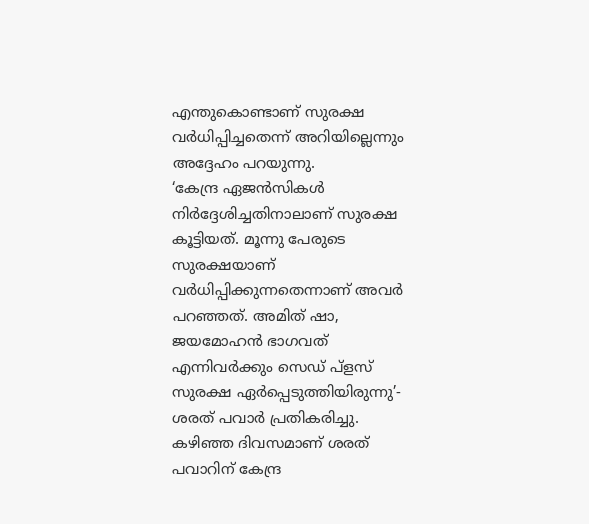എന്തുകൊണ്ടാണ് സുരക്ഷ വർധിപ്പിച്ചതെന്ന് അറിയില്ലെന്നും അദ്ദേഹം പറയുന്നു.
‘കേന്ദ്ര ഏജൻസികൾ നിർദ്ദേശിച്ചതിനാലാണ് സുരക്ഷ കൂട്ടിയത്. മൂന്നു പേരുടെ സുരക്ഷയാണ് വർധിപ്പിക്കുന്നതെന്നാണ് അവർ പറഞ്ഞത്. അമിത് ഷാ, ജയമോഹൻ ഭാഗവത് എന്നിവർക്കും സെഡ് പ്ളസ് സുരക്ഷ ഏർപ്പെടുത്തിയിരുന്നു’- ശരത് പവാർ പ്രതികരിച്ചു.
കഴിഞ്ഞ ദിവസമാണ് ശരത് പവാറിന് കേന്ദ്ര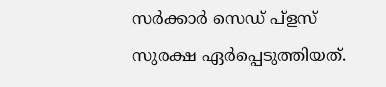സർക്കാർ സെഡ് പ്ളസ് സുരക്ഷ ഏർപ്പെടുത്തിയത്.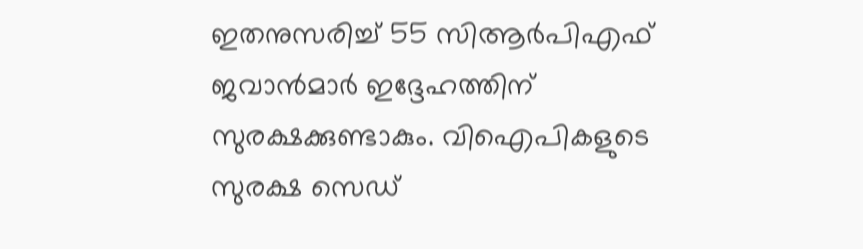ഇതനുസരിച്ച് 55 സിആർപിഎഫ് ജവാൻമാർ ഇദ്ദേഹത്തിന് സുരക്ഷക്കുണ്ടാകും. വിഐപികളുടെ സുരക്ഷ സെഡ്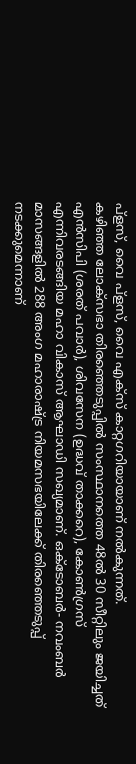പ്ളസ്, വൈ പ്ളസ്, വൈ എക്സ് കാറ്റഗറിയായാണ് നൽകുന്നത്.
കഴിഞ്ഞ ലോക്സഭാ തിരഞ്ഞെടുപ്പിൽ സംസ്ഥാനത്തെ 48ൽ 30 സീറ്റിലും ജയിച്ചത് എൻസിപി (ശരത് പവാർ), ശിവസേന (ഉദ്ധവ് താക്കറെ), കോൺഗ്രസ് എന്നിവരടങ്ങിയ മഹാ വികാസ് ആഘാഡി സഖ്യമാണ്. ഒക്ടോബർ- നവംബർ മാസങ്ങളിൽ 288 അംഗ മഹാരാഷ്ട്ര നിയമസഭയിലേക്ക് തിരഞ്ഞെടുപ്പ് നടക്കുമെന്നാണ്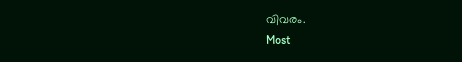വിവരം.
Most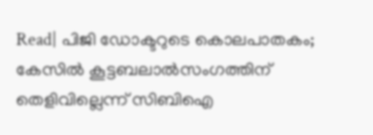Read| പിജി ഡോക്ടറുടെ കൊലപാതകം; കേസിൽ കൂട്ടബലാൽസംഗത്തിന് തെളിവില്ലെന്ന് സിബിഐ